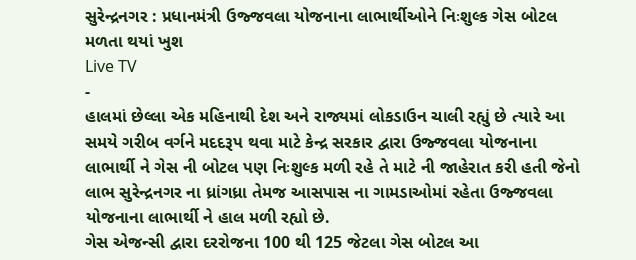સુરેન્દ્રનગર : પ્રધાનમંત્રી ઉજ્જવલા યોજનાના લાભાર્થીઓને નિઃશુલ્ક ગેસ બોટલ મળતા થયાં ખુશ
Live TV
-
હાલમાં છેલ્લા એક મહિનાથી દેશ અને રાજ્યમાં લોકડાઉન ચાલી રહ્યું છે ત્યારે આ સમયે ગરીબ વર્ગને મદદરૂપ થવા માટે કેન્દ્ર સરકાર દ્વારા ઉજ્જવલા યોજનાના લાભાર્થી ને ગેસ ની બોટલ પણ નિઃશુલ્ક મળી રહે તે માટે ની જાહેરાત કરી હતી જેનો લાભ સુરેન્દ્રનગર ના ધ્રાંગધ્રા તેમજ આસપાસ ના ગામડાઓમાં રહેતા ઉજ્જવલા યોજનાના લાભાર્થી ને હાલ મળી રહ્યો છે.
ગેસ એજન્સી દ્વારા દરરોજના 100 થી 125 જેટલા ગેસ બોટલ આ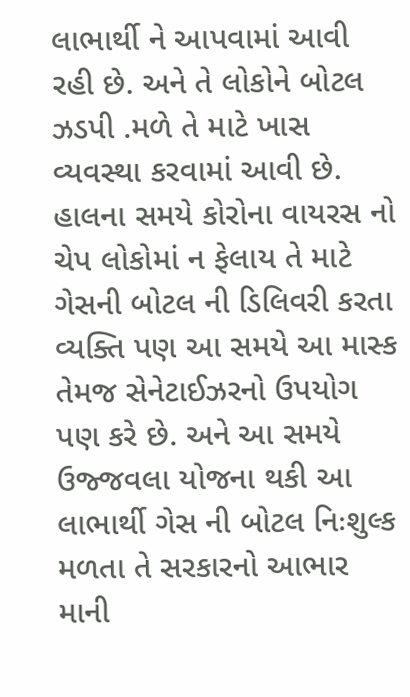લાભાર્થી ને આપવામાં આવી રહી છે. અને તે લોકોને બોટલ ઝડપી .મળે તે માટે ખાસ વ્યવસ્થા કરવામાં આવી છે. હાલના સમયે કોરોના વાયરસ નો ચેપ લોકોમાં ન ફેલાય તે માટે ગેસની બોટલ ની ડિલિવરી કરતા વ્યક્તિ પણ આ સમયે આ માસ્ક તેમજ સેનેટાઈઝરનો ઉપયોગ પણ કરે છે. અને આ સમયે ઉજ્જવલા યોજના થકી આ લાભાર્થી ગેસ ની બોટલ નિઃશુલ્ક મળતા તે સરકારનો આભાર માની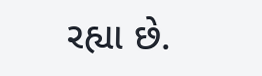રહ્યા છે.